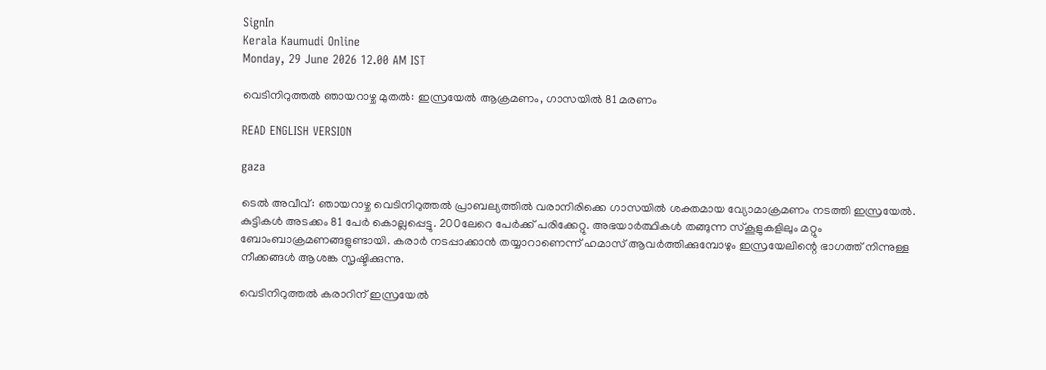SignIn
Kerala Kaumudi Online
Monday, 29 June 2026 12.00 AM IST

വെടിനിറുത്തൽ ഞായറാഴ്ച മുതൽ: ഇസ്രയേൽ ആക്രമണം, ഗാസയിൽ 81 മരണം

READ ENGLISH VERSION

gaza

ടെൽ അവീവ്: ഞായറാഴ്ച വെടിനിറുത്തൽ പ്രാബല്യത്തിൽ വരാനിരിക്കെ ഗാസയിൽ ശക്തമായ വ്യോമാക്രമണം നടത്തി ഇസ്രയേൽ. കുട്ടികൾ അടക്കം 81 പേർ കൊല്ലപ്പെട്ടു. 200ലേറെ പേർക്ക് പരിക്കേറ്റു. അഭയാർത്ഥികൾ തങ്ങുന്ന സ്‌കൂളുകളിലും മറ്റും ബോംബാക്രമണങ്ങളുണ്ടായി. കരാർ നടപ്പാക്കാൻ തയ്യാറാണെന്ന് ഹമാസ് ആവർത്തിക്കുമ്പോഴും ഇസ്രയേലിന്റെ ഭാഗത്ത് നിന്നുള്ള നീക്കങ്ങൾ ആശങ്ക സൃഷ്ടിക്കുന്നു.

വെടിനിറുത്തൽ കരാറിന് ഇസ്രയേൽ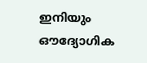ഇനിയും ഔദ്യോഗിക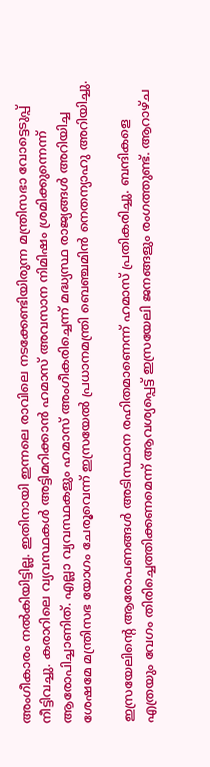അംഗീകാരം നൽകിയിട്ടില്ല. ഇതിനായി ഇന്നലെ രാവിലെ നടക്കേണ്ടിയിരുന്ന മന്ത്രിസഭാ വോട്ടെടുപ്പ് നീട്ടിവച്ചു. കരാറിലെ വ്യവസ്ഥകൾ അട്ടിമറിക്കാൻ ഹമാസ് അവസാന നിമിഷം ശ്രമിക്കുന്നെന്ന് ആരോപിച്ചാണിത്. എല്ലാ വ്യവസ്ഥകളും ഹമാസ് അംഗീകരിച്ചെന്ന് മദ്ധ്യസ്ഥ രാജ്യങ്ങൾ അറിയിച്ച ശേഷമേ മന്ത്രിസഭ യോഗം ചേരൂവെന്ന് ഇസ്രയേൽ പ്രധാനമന്ത്രി ബെഞ്ചമിൻ നെതന്യാഹു അറിയിച്ചു.

ഇസ്രയേലിന്റെ ആരോപണങ്ങൾ അടിസ്ഥാന രഹിതമാണെന്ന് ഹമാസ് പ്രതികരിച്ചു. ബന്ദികളെ എത്രയും വേഗം തിരിച്ചെത്തിക്കണമെന്ന് ആവശ്യപ്പെട്ട് ഇസ്രയേലി ജനങ്ങളും രംഗത്തുണ്ട്. ആറാഴ്ച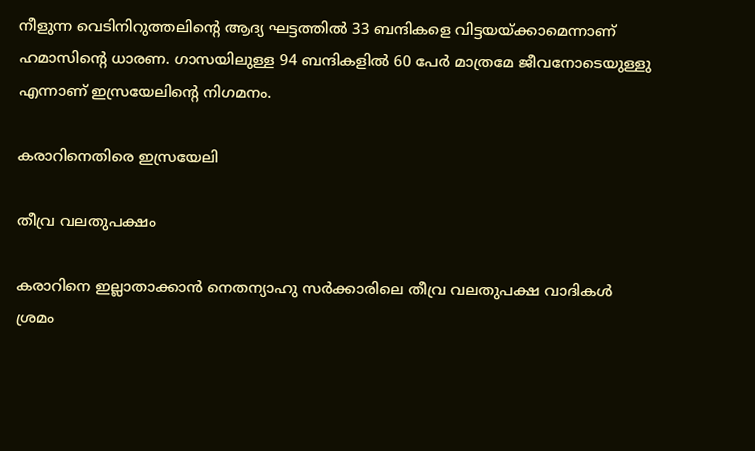നീളുന്ന വെടിനിറുത്തലിന്റെ ആദ്യ ഘട്ടത്തിൽ 33 ബന്ദികളെ വിട്ടയയ്ക്കാമെന്നാണ് ഹമാസിന്റെ ധാരണ. ഗാസയിലുള്ള 94 ബന്ദികളിൽ 60 പേർ മാത്രമേ ജീവനോടെയുള്ളു എന്നാണ് ഇസ്രയേലിന്റെ നിഗമനം.

കരാറിനെതിരെ ഇസ്രയേലി

തീവ്ര വലതുപക്ഷം

കരാറിനെ ഇല്ലാതാക്കാൻ നെതന്യാഹു സർക്കാരിലെ തീവ്ര വലതുപക്ഷ വാദികൾ ശ്രമം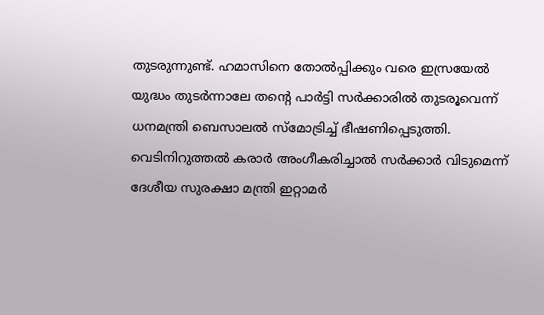തുടരുന്നുണ്ട്. ഹമാസിനെ തോൽപ്പിക്കും വരെ ഇസ്രയേൽ യുദ്ധം തുടർന്നാലേ തന്റെ പാർട്ടി സർക്കാരിൽ തുടരൂവെന്ന് ധനമന്ത്രി ബെസാലൽ സ്‌മോട്രിച്ച് ഭീഷണിപ്പെടുത്തി. വെടിനിറുത്തൽ കരാർ അംഗീകരിച്ചാൽ സർക്കാർ വിടുമെന്ന് ദേശീയ സുരക്ഷാ മന്ത്രി ഇറ്റാമർ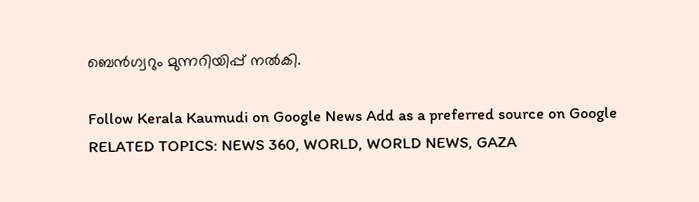ബെൻഗ്വറും മുന്നറിയിപ്പ് നൽകി.

Follow Kerala Kaumudi on Google News Add as a preferred source on Google
RELATED TOPICS: NEWS 360, WORLD, WORLD NEWS, GAZA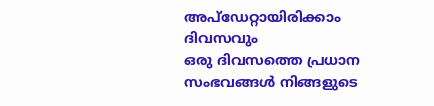അപ്ഡേറ്റായിരിക്കാം ദിവസവും
ഒരു ദിവസത്തെ പ്രധാന സംഭവങ്ങൾ നിങ്ങളുടെ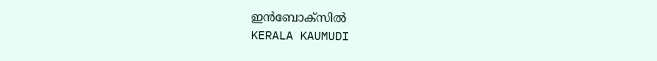ഇൻബോക്സിൽ
KERALA KAUMUDI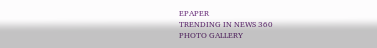EPAPER
TRENDING IN NEWS 360
PHOTO GALLERY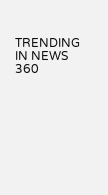TRENDING IN NEWS 360